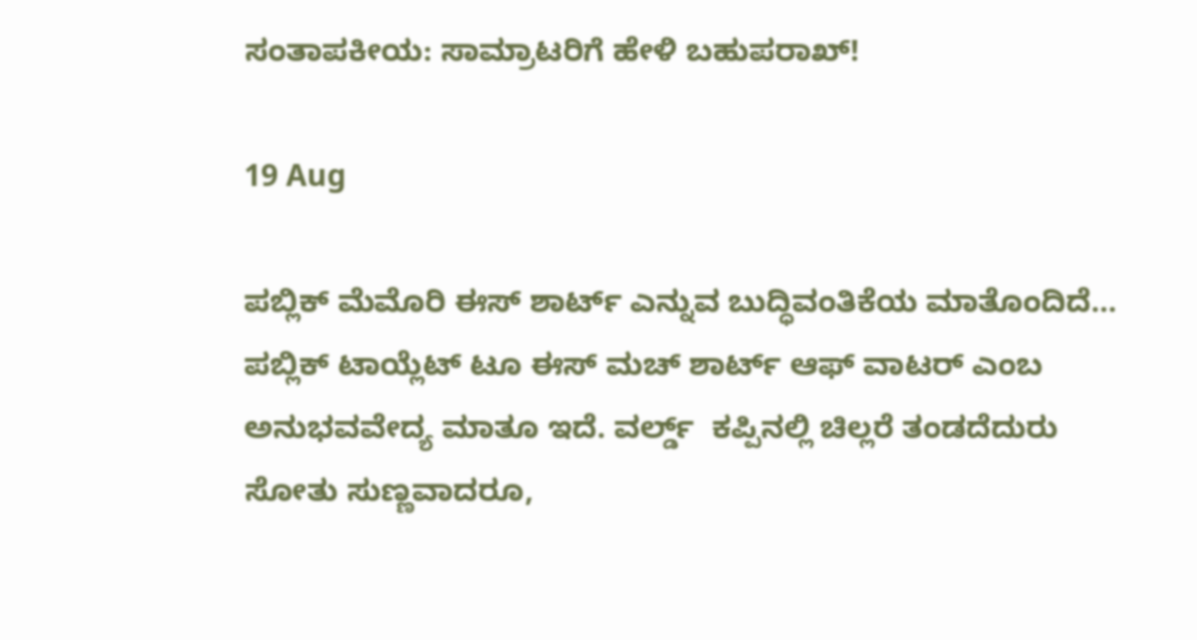ಸಂತಾಪಕೀಯ: ಸಾಮ್ರಾಟರಿಗೆ ಹೇಳಿ ಬಹುಪರಾಖ್!

19 Aug

ಪಬ್ಲಿಕ್ ಮೆಮೊರಿ ಈಸ್ ಶಾರ್ಟ್ ಎನ್ನುವ ಬುದ್ಧಿವಂತಿಕೆಯ ಮಾತೊಂದಿದೆ… ಪಬ್ಲಿಕ್ ಟಾಯ್ಲೆಟ್ ಟೂ ಈಸ್ ಮಚ್ ಶಾರ್ಟ್ ಆಫ್ ವಾಟರ್ ಎಂಬ ಅನುಭವವೇದ್ಯ ಮಾತೂ ಇದೆ. ವರ್ಲ್ಡ್  ಕಪ್ಪಿನಲ್ಲಿ ಚಿಲ್ಲರೆ ತಂಡದೆದುರು ಸೋತು ಸುಣ್ಣವಾದರೂ,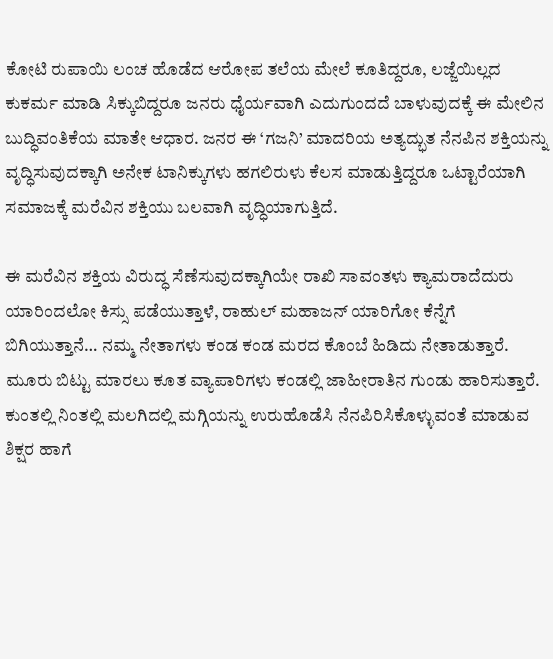ಕೋಟಿ ರುಪಾಯಿ ಲಂಚ ಹೊಡೆದ ಆರೋಪ ತಲೆಯ ಮೇಲೆ ಕೂತಿದ್ದರೂ, ಲಜ್ಜೆಯಿಲ್ಲದ ಕುಕರ್ಮ ಮಾಡಿ ಸಿಕ್ಕುಬಿದ್ದರೂ ಜನರು ಧೈರ್ಯವಾಗಿ ಎದುಗುಂದದೆ ಬಾಳುವುದಕ್ಕೆ ಈ ಮೇಲಿನ ಬುದ್ಧಿವಂತಿಕೆಯ ಮಾತೇ ಆಧಾರ. ಜನರ ಈ ‘ಗಜನಿ’ ಮಾದರಿಯ ಅತ್ಯದ್ಭುತ ನೆನಪಿನ ಶಕ್ತಿಯನ್ನು ವೃದ್ಧಿಸುವುದಕ್ಕಾಗಿ ಅನೇಕ ಟಾನಿಕ್ಕುಗಳು ಹಗಲಿರುಳು ಕೆಲಸ ಮಾಡುತ್ತಿದ್ದರೂ ಒಟ್ಟಾರೆಯಾಗಿ ಸಮಾಜಕ್ಕೆ ಮರೆವಿನ ಶಕ್ತಿಯು ಬಲವಾಗಿ ವೃದ್ಧಿಯಾಗುತ್ತಿದೆ.

ಈ ಮರೆವಿನ ಶಕ್ತಿಯ ವಿರುದ್ಧ ಸೆಣೆಸುವುದಕ್ಕಾಗಿಯೇ ರಾಖಿ ಸಾವಂತಳು ಕ್ಯಾಮರಾದೆದುರು ಯಾರಿಂದಲೋ ಕಿಸ್ಸು ಪಡೆಯುತ್ತಾಳೆ, ರಾಹುಲ್ ಮಹಾಜನ್ ಯಾರಿಗೋ ಕೆನ್ನೆಗೆ ಬಿಗಿಯುತ್ತಾನೆ… ನಮ್ಮ ನೇತಾಗಳು ಕಂಡ ಕಂಡ ಮರದ ಕೊಂಬೆ ಹಿಡಿದು ನೇತಾಡುತ್ತಾರೆ. ಮೂರು ಬಿಟ್ಟು ಮಾರಲು ಕೂತ ವ್ಯಾಪಾರಿಗಳು ಕಂಡಲ್ಲಿ ಜಾಹೀರಾತಿನ ಗುಂಡು ಹಾರಿಸುತ್ತಾರೆ. ಕುಂತಲ್ಲಿ ನಿಂತಲ್ಲಿ ಮಲಗಿದಲ್ಲಿ ಮಗ್ಗಿಯನ್ನು ಉರುಹೊಡೆಸಿ ನೆನಪಿರಿಸಿಕೊಳ್ಳುವಂತೆ ಮಾಡುವ ಶಿಕ್ಷರ ಹಾಗೆ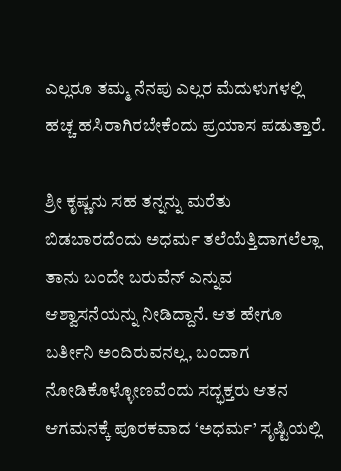ಎಲ್ಲರೂ ತಮ್ಮ ನೆನಪು ಎಲ್ಲರ ಮೆದುಳುಗಳಲ್ಲಿ ಹಚ್ಚ ಹಸಿರಾಗಿರಬೇಕೆಂದು ಪ್ರಯಾಸ ಪಡುತ್ತಾರೆ.

ಶ್ರೀ ಕೃಷ್ಣನು ಸಹ ತನ್ನನ್ನು ಮರೆತು ಬಿಡಬಾರದೆಂದು ಅಧರ್ಮ ತಲೆಯೆತ್ತಿದಾಗಲೆಲ್ಲಾ ತಾನು ಬಂದೇ ಬರುವೆನ್ ಎನ್ನುವ ಆಶ್ವಾಸನೆಯನ್ನು ನೀಡಿದ್ದಾನೆ. ಆತ ಹೇಗೂ ಬರ್ತೀನಿ ಅಂದಿರುವನಲ್ಲ, ಬಂದಾಗ ನೋಡಿಕೊಳ್ಳೋಣವೆಂದು ಸದ್ಭಕ್ತರು ಆತನ ಆಗಮನಕ್ಕೆ ಪೂರಕವಾದ ‘ಅಧರ್ಮ’ ಸೃಷ್ಟಿಯಲ್ಲಿ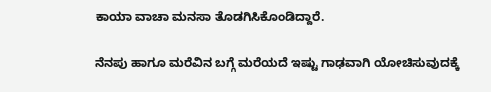ಕಾಯಾ ವಾಚಾ ಮನಸಾ ತೊಡಗಿಸಿಕೊಂಡಿದ್ದಾರೆ.

ನೆನಪು ಹಾಗೂ ಮರೆವಿನ ಬಗ್ಗೆ ಮರೆಯದೆ ಇಷ್ಟು ಗಾಢವಾಗಿ ಯೋಚಿಸುವುದಕ್ಕೆ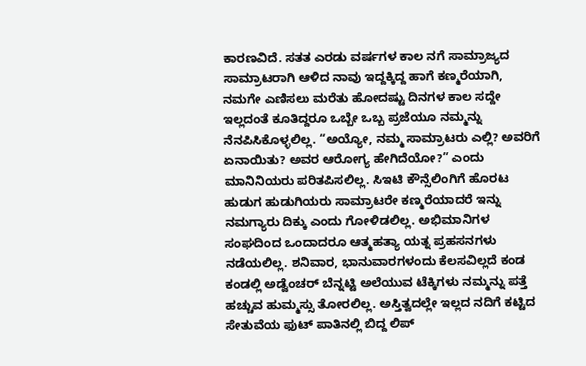ಕಾರಣವಿದೆ. ಸತತ ಎರಡು ವರ್ಷಗಳ ಕಾಲ ನಗೆ ಸಾಮ್ರಾಜ್ಯದ ಸಾಮ್ರಾಟರಾಗಿ ಆಳಿದ ನಾವು ಇದ್ದಕ್ಕಿದ್ದ ಹಾಗೆ ಕಣ್ಮರೆಯಾಗಿ, ನಮಗೇ ಎಣಿಸಲು ಮರೆತು ಹೋದಷ್ಟು ದಿನಗಳ ಕಾಲ ಸದ್ದೇ ಇಲ್ಲದಂತೆ ಕೂತಿದ್ದರೂ ಒಬ್ಬೇ ಒಬ್ಬ ಪ್ರಜೆಯೂ ನಮ್ಮನ್ನು ನೆನಪಿಸಿಕೊಳ್ಳಲಿಲ್ಲ. “ಅಯ್ಯೋ, ನಮ್ಮ ಸಾಮ್ರಾಟರು ಎಲ್ಲಿ? ಅವರಿಗೆ ಏನಾಯಿತು? ಅವರ ಆರೋಗ್ಯ ಹೇಗಿದೆಯೋ?” ಎಂದು ಮಾನಿನಿಯರು ಪರಿತಪಿಸಲಿಲ್ಲ. ಸಿಇಟಿ ಕೌನ್ಸೆಲಿಂಗಿಗೆ ಹೊರಟ ಹುಡುಗ ಹುಡುಗಿಯರು ಸಾಮ್ರಾಟರೇ ಕಣ್ಮರೆಯಾದರೆ ಇನ್ನು ನಮಗ್ಯಾರು ದಿಕ್ಕು ಎಂದು ಗೋಳಿಡಲಿಲ್ಲ. ಅಭಿಮಾನಿಗಳ ಸಂಘದಿಂದ ಒಂದಾದರೂ ಆತ್ಮಹತ್ಯಾ ಯತ್ನ ಪ್ರಹಸನಗಳು ನಡೆಯಲಿಲ್ಲ. ಶನಿವಾರ, ಭಾನುವಾರಗಳಂದು ಕೆಲಸವಿಲ್ಲದೆ ಕಂಡ ಕಂಡಲ್ಲಿ ಅಡ್ವೆಂಚರ್ ಬೆನ್ನಟ್ಟಿ ಅಲೆಯುವ ಟೆಕ್ಕಿಗಳು ನಮ್ಮನ್ನು ಪತ್ತೆ ಹಚ್ಚುವ ಹುಮ್ಮಸ್ಸು ತೋರಲಿಲ್ಲ. ಅಸ್ತಿತ್ವದಲ್ಲೇ ಇಲ್ಲದ ನದಿಗೆ ಕಟ್ಟಿದ ಸೇತುವೆಯ ಫುಟ್ ಪಾತಿನಲ್ಲಿ ಬಿದ್ದ ಲಿಪ್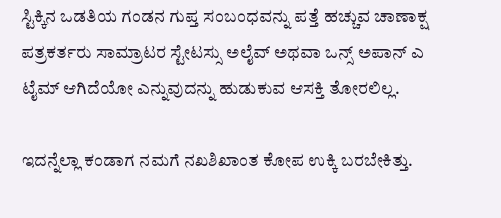ಸ್ಟಿಕ್ಕಿನ ಒಡತಿಯ ಗಂಡನ ಗುಪ್ತ ಸಂಬಂಧವನ್ನು ಪತ್ತೆ ಹಚ್ಚುವ ಚಾಣಾಕ್ಷ ಪತ್ರಕರ್ತರು ಸಾಮ್ರಾಟರ ಸ್ಟೇಟಸ್ಸು ಅಲೈವ್ ಅಥವಾ ಒನ್ಸ್ ಅಪಾನ್ ಎ ಟೈಮ್ ಆಗಿದೆಯೋ ಎನ್ನುವುದನ್ನು ಹುಡುಕುವ ಆಸಕ್ತಿ ತೋರಲಿಲ್ಲ.

ಇದನ್ನೆಲ್ಲಾ ಕಂಡಾಗ ನಮಗೆ ನಖಶಿಖಾಂತ ಕೋಪ ಉಕ್ಕಿ ಬರಬೇಕಿತ್ತು.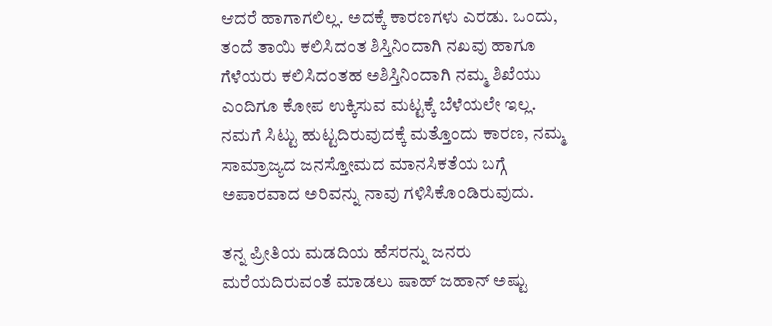ಆದರೆ ಹಾಗಾಗಲಿಲ್ಲ. ಅದಕ್ಕೆ ಕಾರಣಗಳು ಎರಡು. ಒಂದು, ತಂದೆ ತಾಯಿ ಕಲಿಸಿದಂತ ಶಿಸ್ತಿನಿಂದಾಗಿ ನಖವು ಹಾಗೂ ಗೆಳೆಯರು ಕಲಿಸಿದಂತಹ ಅಶಿಸ್ತಿನಿಂದಾಗಿ ನಮ್ಮ ಶಿಖೆಯು ಎಂದಿಗೂ ಕೋಪ ಉಕ್ಕಿಸುವ ಮಟ್ಟಕ್ಕೆ ಬೆಳೆಯಲೇ ಇಲ್ಲ. ನಮಗೆ ಸಿಟ್ಟು ಹುಟ್ಟದಿರುವುದಕ್ಕೆ ಮತ್ತೊಂದು ಕಾರಣ, ನಮ್ಮ ಸಾಮ್ರಾಜ್ಯದ ಜನಸ್ತೋಮದ ಮಾನಸಿಕತೆಯ ಬಗ್ಗೆ ಅಪಾರವಾದ ಅರಿವನ್ನು ನಾವು ಗಳಿಸಿಕೊಂಡಿರುವುದು.

ತನ್ನ ಪ್ರೀತಿಯ ಮಡದಿಯ ಹೆಸರನ್ನು ಜನರು ಮರೆಯದಿರುವಂತೆ ಮಾಡಲು ಷಾಹ್ ಜಹಾನ್ ಅಷ್ಟು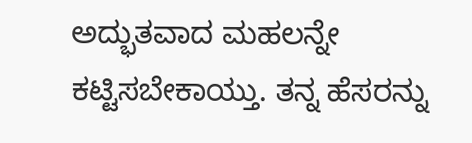ಅದ್ಭುತವಾದ ಮಹಲನ್ನೇ ಕಟ್ಟಿಸಬೇಕಾಯ್ತು. ತನ್ನ ಹೆಸರನ್ನು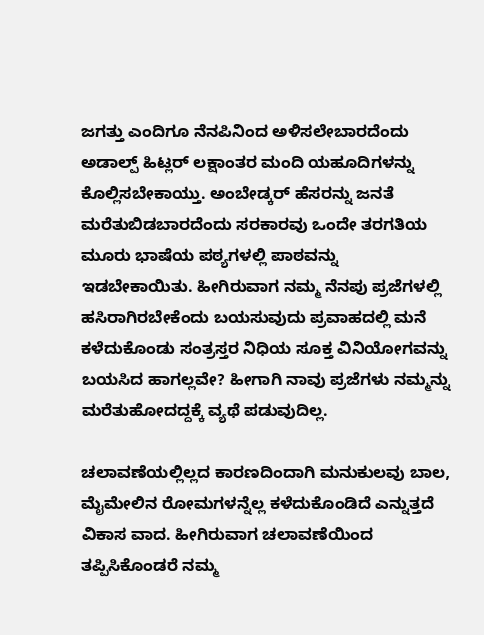ಜಗತ್ತು ಎಂದಿಗೂ ನೆನಪಿನಿಂದ ಅಳಿಸಲೇಬಾರದೆಂದು ಅಡಾಲ್ಪ್ ಹಿಟ್ಲರ್ ಲಕ್ಷಾಂತರ ಮಂದಿ ಯಹೂದಿಗಳನ್ನು ಕೊಲ್ಲಿಸಬೇಕಾಯ್ತು. ಅಂಬೇಡ್ಕರ್ ಹೆಸರನ್ನು ಜನತೆ ಮರೆತುಬಿಡಬಾರದೆಂದು ಸರಕಾರವು ಒಂದೇ ತರಗತಿಯ ಮೂರು ಭಾಷೆಯ ಪಠ್ಯಗಳಲ್ಲಿ ಪಾಠವನ್ನು ಇಡಬೇಕಾಯಿತು. ಹೀಗಿರುವಾಗ ನಮ್ಮ ನೆನಪು ಪ್ರಜೆಗಳಲ್ಲಿ ಹಸಿರಾಗಿರಬೇಕೆಂದು ಬಯಸುವುದು ಪ್ರವಾಹದಲ್ಲಿ ಮನೆ ಕಳೆದುಕೊಂಡು ಸಂತ್ರಸ್ತರ ನಿಧಿಯ ಸೂಕ್ತ ವಿನಿಯೋಗವನ್ನು ಬಯಸಿದ ಹಾಗಲ್ಲವೇ? ಹೀಗಾಗಿ ನಾವು ಪ್ರಜೆಗಳು ನಮ್ಮನ್ನು ಮರೆತುಹೋದದ್ದಕ್ಕೆ ವ್ಯಥೆ ಪಡುವುದಿಲ್ಲ.

ಚಲಾವಣೆಯಲ್ಲಿಲ್ಲದ ಕಾರಣದಿಂದಾಗಿ ಮನುಕುಲವು ಬಾಲ, ಮೈಮೇಲಿನ ರೋಮಗಳನ್ನೆಲ್ಲ ಕಳೆದುಕೊಂಡಿದೆ ಎನ್ನುತ್ತದೆ ವಿಕಾಸ ವಾದ. ಹೀಗಿರುವಾಗ ಚಲಾವಣೆಯಿಂದ ತಪ್ಪಿಸಿಕೊಂಡರೆ ನಮ್ಮ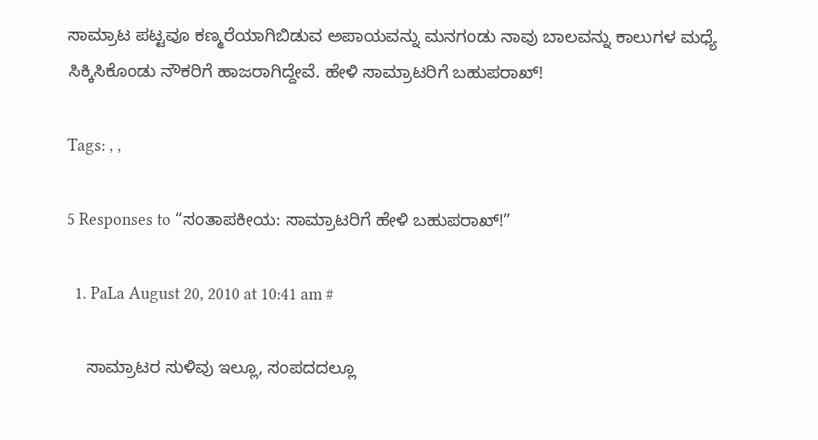ಸಾಮ್ರಾಟ ಪಟ್ಟವೂ ಕಣ್ಮರೆಯಾಗಿಬಿಡುವ ಅಪಾಯವನ್ನು ಮನಗಂಡು ನಾವು ಬಾಲವನ್ನು ಕಾಲುಗಳ ಮಧ್ಯೆ ಸಿಕ್ಕಿಸಿಕೊಂಡು ನೌಕರಿಗೆ ಹಾಜರಾಗಿದ್ದೇವೆ. ಹೇಳಿ ಸಾಮ್ರಾಟರಿಗೆ ಬಹುಪರಾಖ್!

Tags: , ,

5 Responses to “ಸಂತಾಪಕೀಯ: ಸಾಮ್ರಾಟರಿಗೆ ಹೇಳಿ ಬಹುಪರಾಖ್!”

  1. PaLa August 20, 2010 at 10:41 am #

    ಸಾಮ್ರಾಟರ ಸುಳಿವು ಇಲ್ಲೂ, ಸಂಪದದಲ್ಲೂ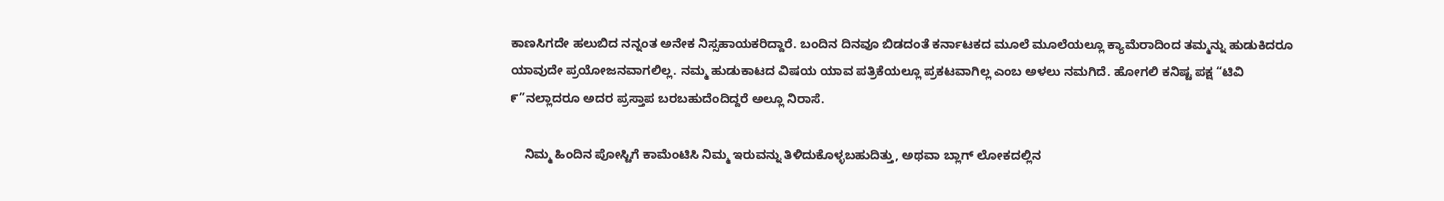ಕಾಣಸಿಗದೇ ಹಲುಬಿದ ನನ್ನಂತ ಅನೇಕ ನಿಸ್ಸಹಾಯಕರಿದ್ದಾರೆ. ಬಂದಿನ ದಿನವೂ ಬಿಡದಂತೆ ಕರ್ನಾಟಕದ ಮೂಲೆ ಮೂಲೆಯಲ್ಲೂ ಕ್ಯಾಮೆರಾದಿಂದ ತಮ್ಮನ್ನು ಹುಡುಕಿದರೂ ಯಾವುದೇ ಪ್ರಯೋಜನವಾಗಲಿಲ್ಲ. ನಮ್ಮ ಹುಡುಕಾಟದ ವಿಷಯ ಯಾವ ಪತ್ರಿಕೆಯಲ್ಲೂ ಪ್ರಕಟವಾಗಿಲ್ಲ ಎಂಬ ಅಳಲು ನಮಗಿದೆ. ಹೋಗಲಿ ಕನಿಷ್ಟ ಪಕ್ಷ “ಟಿವಿ ೯”ನಲ್ಲಾದರೂ ಅದರ ಪ್ರಸ್ತಾಪ ಬರಬಹುದೆಂದಿದ್ದರೆ ಅಲ್ಲೂ ನಿರಾಸೆ.

    ನಿಮ್ಮ ಹಿಂದಿನ ಪೋಸ್ಟಿಗೆ ಕಾಮೆಂಟಿಸಿ ನಿಮ್ಮ ಇರುವನ್ನು ತಿಳಿದುಕೊಳ್ಳಬಹುದಿತ್ತು, ಅಥವಾ ಬ್ಲಾಗ್ ಲೋಕದಲ್ಲಿನ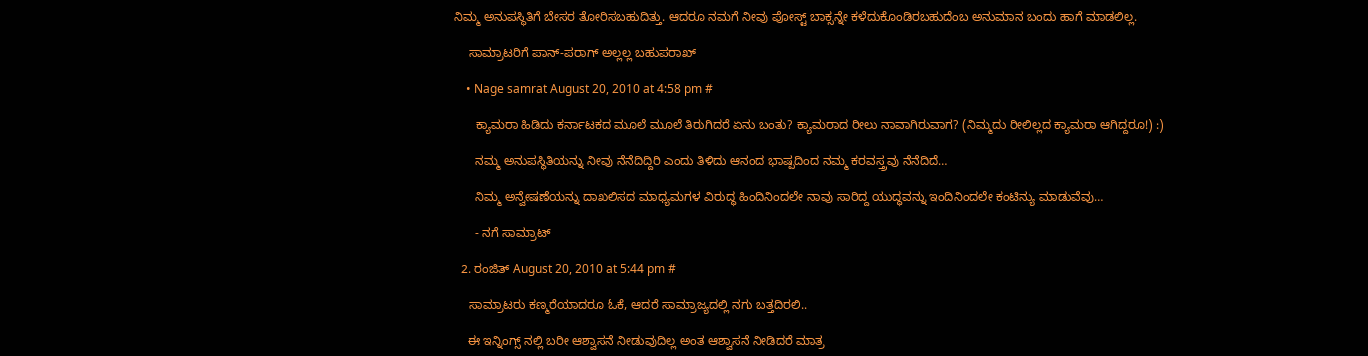ನಿಮ್ಮ ಅನುಪಸ್ಥಿತಿಗೆ ಬೇಸರ ತೋರಿಸಬಹುದಿತ್ತು. ಆದರೂ ನಮಗೆ ನೀವು ಪೋಸ್ಟ್ ಬಾಕ್ಸನ್ನೇ ಕಳೆದುಕೊಂಡಿರಬಹುದೆಂಬ ಅನುಮಾನ ಬಂದು ಹಾಗೆ ಮಾಡಲಿಲ್ಲ.

    ಸಾಮ್ರಾಟರಿಗೆ ಪಾನ್-ಪರಾಗ್ ಅಲ್ಲಲ್ಲ ಬಹುಪರಾಖ್

    • Nage samrat August 20, 2010 at 4:58 pm #

      ಕ್ಯಾಮರಾ ಹಿಡಿದು ಕರ್ನಾಟಕದ ಮೂಲೆ ಮೂಲೆ ತಿರುಗಿದರೆ ಏನು ಬಂತು? ಕ್ಯಾಮರಾದ ರೀಲು ನಾವಾಗಿರುವಾಗ? (ನಿಮ್ಮದು ರೀಲಿಲ್ಲದ ಕ್ಯಾಮರಾ ಆಗಿದ್ದರೂ!) :)

      ನಮ್ಮ ಅನುಪಸ್ಥಿತಿಯನ್ನು ನೀವು ನೆನೆದಿದ್ದಿರಿ ಎಂದು ತಿಳಿದು ಆನಂದ ಭಾಷ್ಪದಿಂದ ನಮ್ಮ ಕರವಸ್ತ್ರವು ನೆನೆದಿದೆ…

      ನಿಮ್ಮ ಅನ್ವೇಷಣೆಯನ್ನು ದಾಖಲಿಸದ ಮಾಧ್ಯಮಗಳ ವಿರುದ್ಧ ಹಿಂದಿನಿಂದಲೇ ನಾವು ಸಾರಿದ್ದ ಯುದ್ಧವನ್ನು ಇಂದಿನಿಂದಲೇ ಕಂಟಿನ್ಯು ಮಾಡುವೆವು…

      - ನಗೆ ಸಾಮ್ರಾಟ್

  2. ರಂಜಿತ್ August 20, 2010 at 5:44 pm #

    ಸಾಮ್ರಾಟರು ಕಣ್ಮರೆಯಾದರೂ ಓಕೆ, ಆದರೆ ಸಾಮ್ರಾಜ್ಯದಲ್ಲಿ ನಗು ಬತ್ತದಿರಲಿ..

    ಈ ಇನ್ನಿಂಗ್ಸ್ ನಲ್ಲಿ ಬರೀ ಆಶ್ವಾಸನೆ ನೀಡುವುದಿಲ್ಲ ಅಂತ ಆಶ್ವಾಸನೆ ನೀಡಿದರೆ ಮಾತ್ರ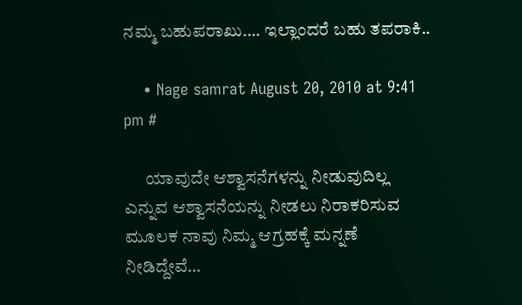ನಮ್ಮ ಬಹುಪರಾಖು…. ಇಲ್ಲಾಂದರೆ ಬಹು ತಪರಾಕಿ..

    • Nage samrat August 20, 2010 at 9:41 pm #

      ಯಾವುದೇ ಆಶ್ವಾಸನೆಗಳನ್ನು ನೀಡುವುದಿಲ್ಲ ಎನ್ನುವ ಆಶ್ವಾಸನೆಯನ್ನು ನೀಡಲು ನಿರಾಕರಿಸುವ ಮೂಲಕ ನಾವು ನಿಮ್ಮ ಆಗ್ರಹಕ್ಕೆ ಮನ್ನಣೆ ನೀಡಿದ್ದೇವೆ…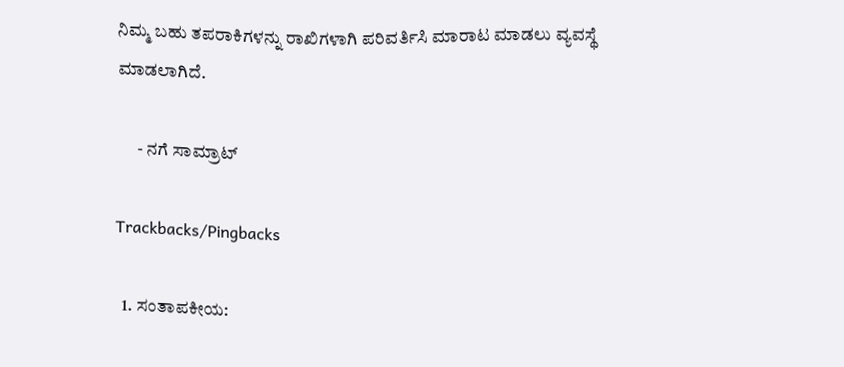ನಿಮ್ಮ ಬಹು ತಪರಾಕಿಗಳನ್ನು ರಾಖಿಗಳಾಗಿ ಪರಿವರ್ತಿಸಿ ಮಾರಾಟ ಮಾಡಲು ವ್ಯವಸ್ಥೆ ಮಾಡಲಾಗಿದೆ.

      - ನಗೆ ಸಾಮ್ರಾಟ್

Trackbacks/Pingbacks

  1. ಸಂತಾಪಕೀಯ: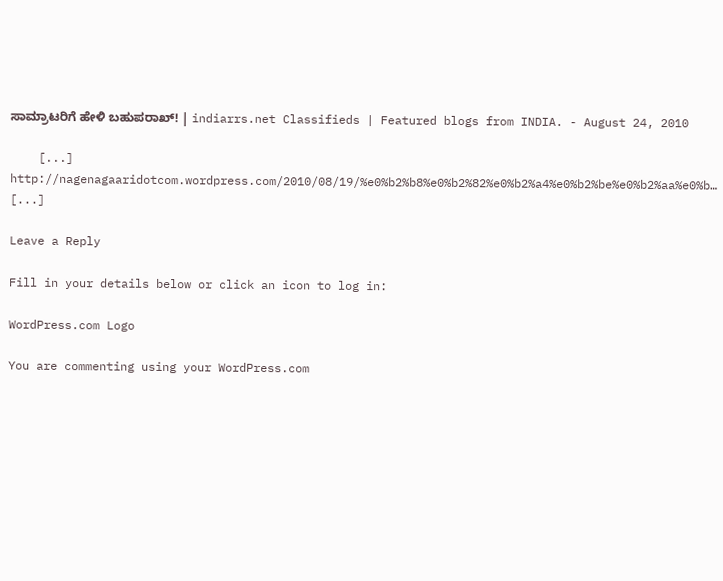ಸಾಮ್ರಾಟರಿಗೆ ಹೇಳಿ ಬಹುಪರಾಖ್! | indiarrs.net Classifieds | Featured blogs from INDIA. - August 24, 2010

    [...] http://nagenagaaridotcom.wordpress.com/2010/08/19/%e0%b2%b8%e0%b2%82%e0%b2%a4%e0%b2%be%e0%b2%aa%e0%b… [...]

Leave a Reply

Fill in your details below or click an icon to log in:

WordPress.com Logo

You are commenting using your WordPress.com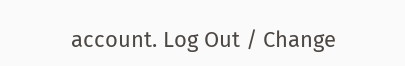account. Log Out / Change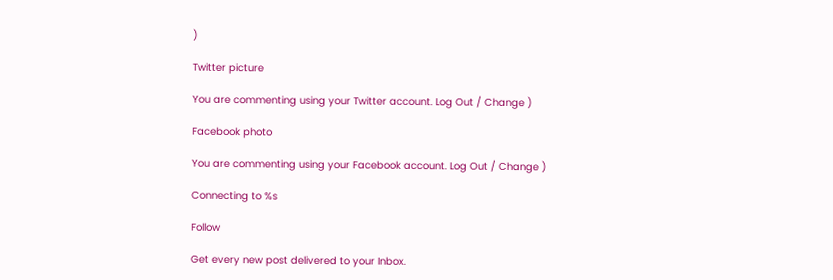)

Twitter picture

You are commenting using your Twitter account. Log Out / Change )

Facebook photo

You are commenting using your Facebook account. Log Out / Change )

Connecting to %s

Follow

Get every new post delivered to your Inbox.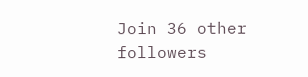Join 36 other followers